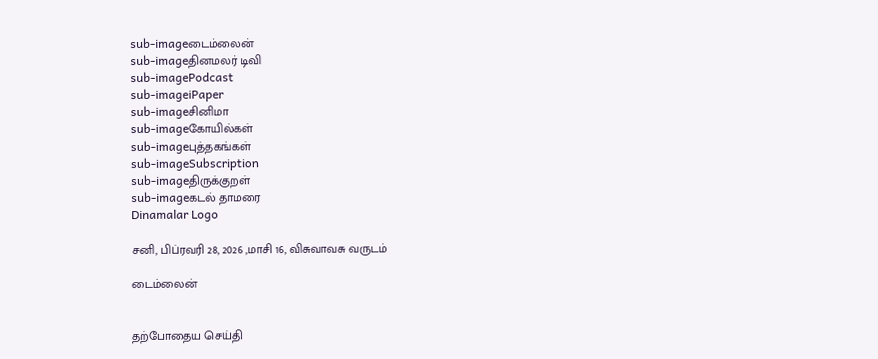sub-imageடைம்லைன்
sub-imageதினமலர் டிவி
sub-imagePodcast
sub-imageiPaper
sub-imageசினிமா
sub-imageகோயில்கள்
sub-imageபுத்தகங்கள்
sub-imageSubscription
sub-imageதிருக்குறள்
sub-imageகடல் தாமரை
Dinamalar Logo

சனி, பிப்ரவரி 28, 2026 ,மாசி 16, விசுவாவசு வருடம்

டைம்லைன்


தற்போதைய செய்தி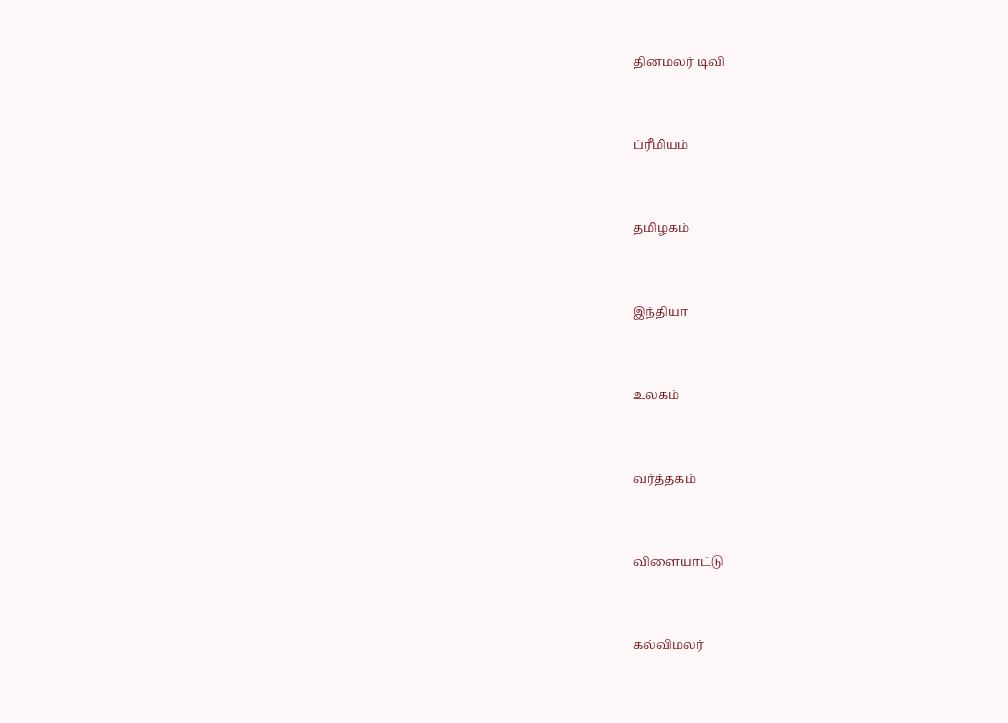தினமலர் டிவி


ப்ரீமியம்


தமிழகம்


இந்தியா


உலகம்


வர்த்தகம்


விளையாட்டு


கல்விமலர்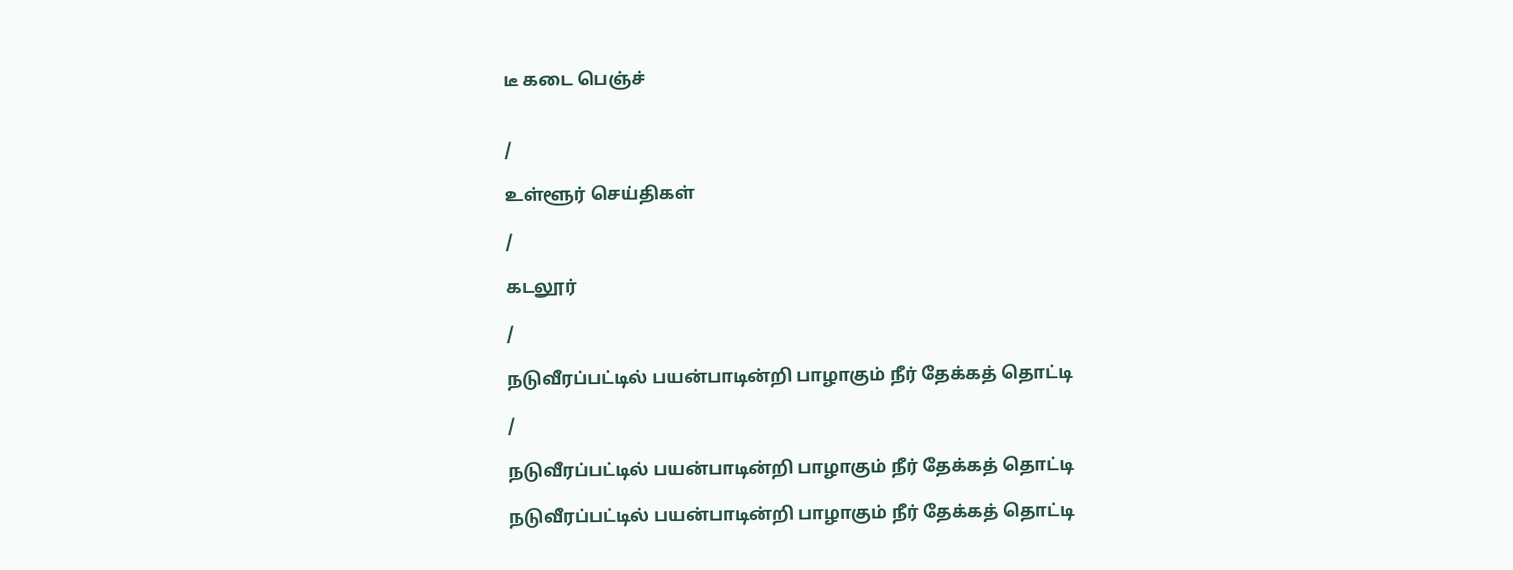டீ கடை பெஞ்ச்


/

உள்ளூர் செய்திகள்

/

கடலூர்

/

நடுவீரப்பட்டில் பயன்பாடின்றி பாழாகும் நீர் தேக்கத் தொட்டி

/

நடுவீரப்பட்டில் பயன்பாடின்றி பாழாகும் நீர் தேக்கத் தொட்டி

நடுவீரப்பட்டில் பயன்பாடின்றி பாழாகும் நீர் தேக்கத் தொட்டி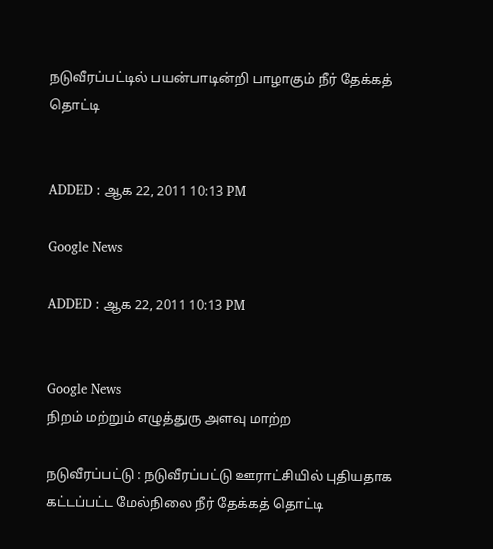நடுவீரப்பட்டில் பயன்பாடின்றி பாழாகும் நீர் தேக்கத் தொட்டி


ADDED : ஆக 22, 2011 10:13 PM

Google News

ADDED : ஆக 22, 2011 10:13 PM


Google News
நிறம் மற்றும் எழுத்துரு அளவு மாற்ற

நடுவீரப்பட்டு : நடுவீரப்பட்டு ஊராட்சியில் புதியதாக கட்டப்பட்ட மேல்நிலை நீர் தேக்கத் தொட்டி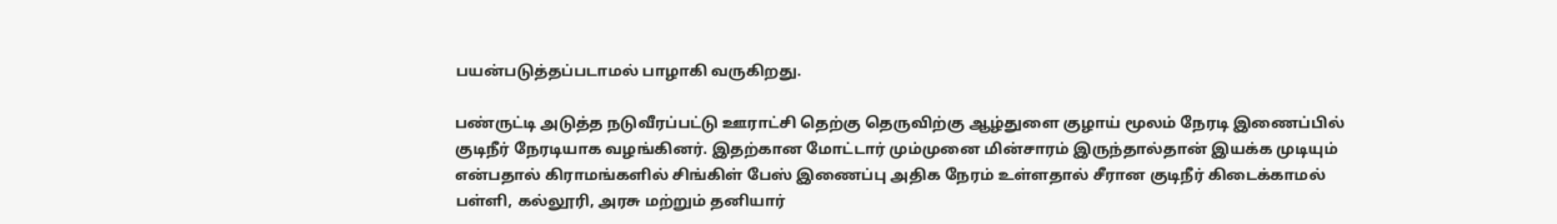பயன்படுத்தப்படாமல் பாழாகி வருகிறது.

பண்ருட்டி அடுத்த நடுவீரப்பட்டு ஊராட்சி தெற்கு தெருவிற்கு ஆழ்துளை குழாய் மூலம் நேரடி இணைப்பில் குடிநீர் நேரடியாக வழங்கினர். இதற்கான மோட்டார் மும்முனை மின்சாரம் இருந்தால்தான் இயக்க முடியும் என்பதால் கிராமங்களில் சிங்கிள் பேஸ் இணைப்பு அதிக நேரம் உள்ளதால் சீரான குடிநீர் கிடைக்காமல் பள்ளி, கல்லூரி, அரசு மற்றும் தனியார்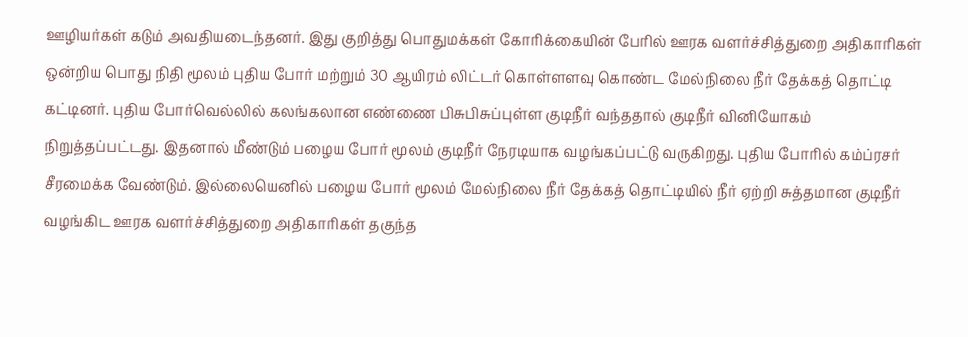ஊழியர்கள் கடும் அவதியடைந்தனர். இது குறித்து பொதுமக்கள் கோரிக்கையின் பேரில் ஊரக வளர்ச்சித்துறை அதிகாரிகள் ஒன்றிய பொது நிதி மூலம் புதிய போர் மற்றும் 30 ஆயிரம் லிட்டர் கொள்ளளவு கொண்ட மேல்நிலை நீர் தேக்கத் தொட்டி கட்டினர். புதிய போர்வெல்லில் கலங்கலான எண்ணை பிசுபிசுப்புள்ள குடிநீர் வந்ததால் குடிநீர் வினியோகம் நிறுத்தப்பட்டது. இதனால் மீண்டும் பழைய போர் மூலம் குடிநீர் நேரடியாக வழங்கப்பட்டு வருகிறது. புதிய போரில் கம்ப்ரசர் சீரமைக்க வேண்டும். இல்லையெனில் பழைய போர் மூலம் மேல்நிலை நீர் தேக்கத் தொட்டியில் நீர் ஏற்றி சுத்தமான குடிநீர் வழங்கிட ஊரக வளர்ச்சித்துறை அதிகாரிகள் தகுந்த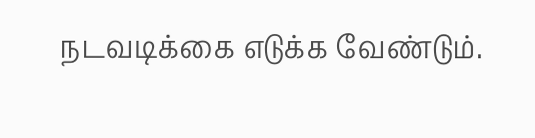நடவடிக்கை எடுக்க வேண்டும்.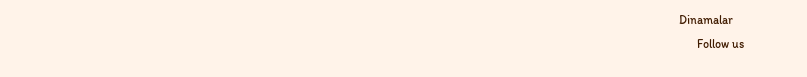Dinamalar
      Follow us